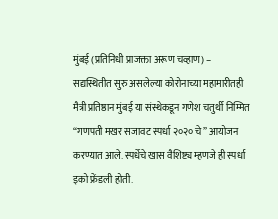मुंबई (प्रतिनिधी प्राजक्ता अरूण चव्हाण) – सद्यस्थितीत सुरु असलेल्या कोरोनाच्या महामारीतही मैत्री प्रतिष्ठान मुंबई या संस्थेकडून गणेश चतुर्थी निम्मित “गणपती मखर सजावट स्पर्धा २०२० चे” आयोजन करण्यात आले. स्पर्धेचे खास वैशिष्ट्य म्हणजे ही स्पर्धा इको फ्रेंडली होती.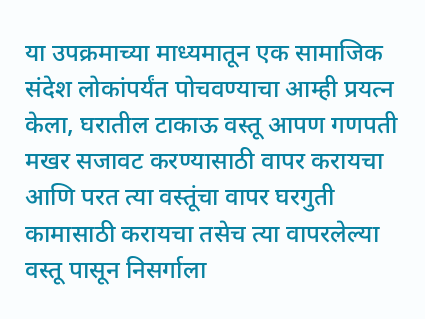या उपक्रमाच्या माध्यमातून एक सामाजिक संदेश लोकांपर्यंत पोचवण्याचा आम्ही प्रयत्न केला, घरातील टाकाऊ वस्तू आपण गणपती मखर सजावट करण्यासाठी वापर करायचा आणि परत त्या वस्तूंचा वापर घरगुती कामासाठी करायचा तसेच त्या वापरलेल्या वस्तू पासून निसर्गाला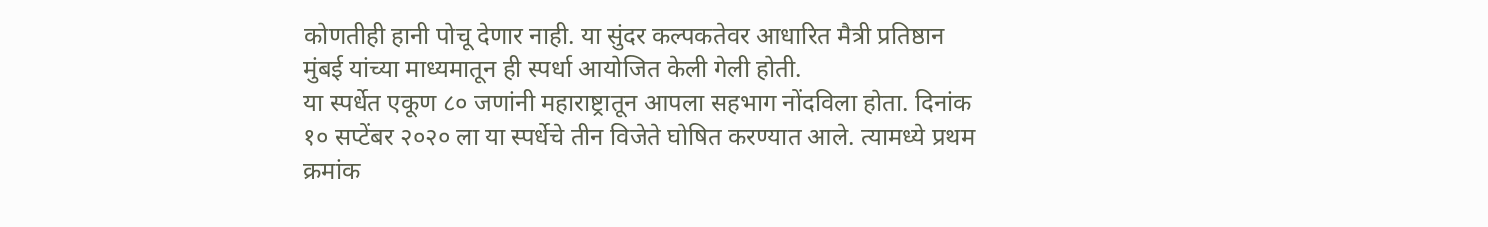कोणतीही हानी पोचू देणार नाही. या सुंदर कल्पकतेवर आधारित मैत्री प्रतिष्ठान मुंबई यांच्या माध्यमातून ही स्पर्धा आयोजित केली गेली होती.
या स्पर्धेत एकूण ८० जणांनी महाराष्ट्रातून आपला सहभाग नोंदविला होता. दिनांक १० सप्टेंबर २०२० ला या स्पर्धेचे तीन विजेते घोषित करण्यात आले. त्यामध्ये प्रथम क्रमांक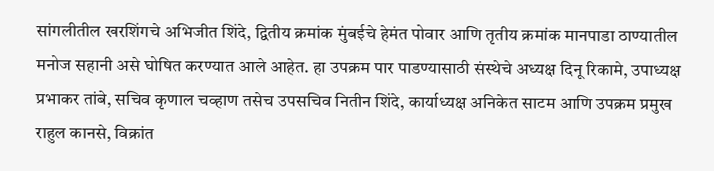सांगलीतील खरशिंगचे अभिजीत शिंदे, द्वितीय क्रमांक मुंबईचे हेमंत पोवार आणि तृतीय क्रमांक मानपाडा ठाण्यातील मनोज सहानी असे घोषित करण्यात आले आहेत. हा उपक्रम पार पाडण्यासाठी संस्थेचे अध्यक्ष दिनू रिकामे, उपाध्यक्ष प्रभाकर तांबे, सचिव कृणाल चव्हाण तसेच उपसचिव नितीन शिंदे, कार्याध्यक्ष अनिकेत साटम आणि उपक्रम प्रमुख राहुल कानसे, विक्रांत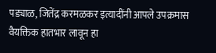पड्याळ, जितेंद्र करमळकर इत्यादींनी आपले उपक्रमास वैयक्तिक हातभार लावून हा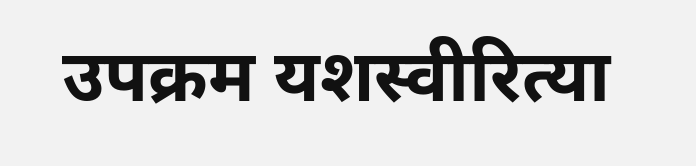उपक्रम यशस्वीरित्या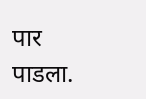पार पाडला.